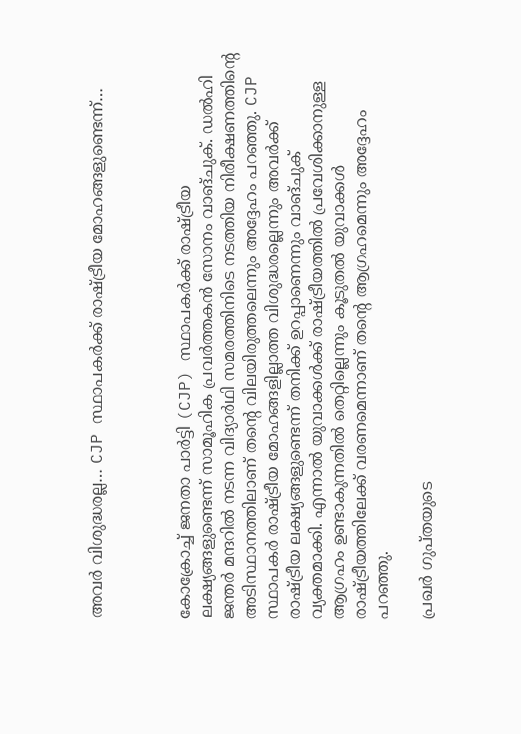അവർ വിശുദ്ധരല്ല… CJP സ്ഥാപകർക്ക് രാഷ്ട്രീയ മോഹങ്ങളുണ്ടെന്ന്…



കോക്രോച്ച് ജനതാ പാർട്ടി (CJP) സ്ഥാപകർക്ക് രാഷ്ട്രീയ ലക്ഷ്യങ്ങളുണ്ടെന്ന് സാമൂഹിക പ്രവർത്തകൻ സോനം വാങ്ചുക്. ഡൽഹി ജന്തർ മന്ദറിൽ നടന്ന വിദ്യാർഥി സമരത്തിനിടെ നടത്തിയ നിരീക്ഷണത്തിന്റെ അടിസ്ഥാനത്തിലാണ് തന്റെ വിലയിരുത്തലെന്നും അദ്ദേഹം പറഞ്ഞു. CJP സ്ഥാപകർ രാഷ്ട്രീയ മോഹങ്ങളില്ലാത്ത വിശുദ്ധരല്ലെന്നും അവർക്ക് രാഷ്ട്രീയ ലക്ഷ്യങ്ങളുണ്ടെന്ന് തനിക്ക് ഉറപ്പാണെന്നും വാങ്ചുക് വ്യക്തമാക്കി. എന്നാൽ യുവാക്കൾക്ക് രാഷ്ട്രീയത്തിൽ പ്രവേശിക്കാനുള്ള ആഗ്രഹം ഉണ്ടാകുന്നതിൽ തെറ്റില്ലെന്നും കൂടുതൽ യുവാക്കൾ രാഷ്ട്രീയത്തിലേക്ക് വരണമെന്നാണ് തന്റെ ആഗ്രഹമെന്നും അദ്ദേഹം പറഞ്ഞു.

പ്രഖർ ഗുപ്തയുടെ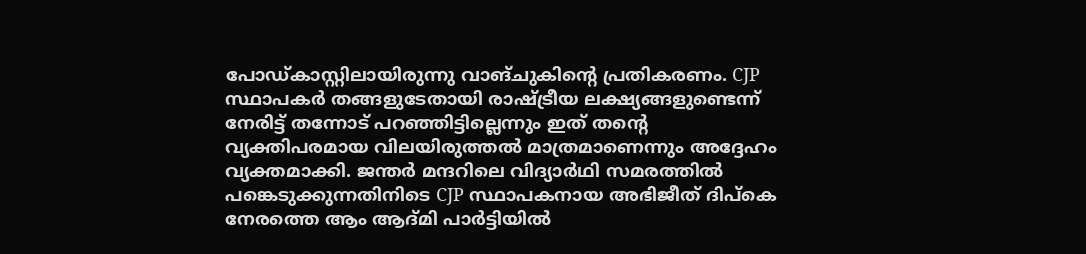പോഡ്‌കാസ്റ്റിലായിരുന്നു വാങ്ചുകിന്റെ പ്രതികരണം. CJP സ്ഥാപകർ തങ്ങളുടേതായി രാഷ്ട്രീയ ലക്ഷ്യങ്ങളുണ്ടെന്ന് നേരിട്ട് തന്നോട് പറഞ്ഞിട്ടില്ലെന്നും ഇത് തന്റെ വ്യക്തിപരമായ വിലയിരുത്തൽ മാത്രമാണെന്നും അദ്ദേഹം വ്യക്തമാക്കി. ജന്തർ മന്ദറിലെ വിദ്യാർഥി സമരത്തിൽ പങ്കെടുക്കുന്നതിനിടെ CJP സ്ഥാപകനായ അഭിജീത് ദിപ്കെ നേരത്തെ ആം ആദ്മി പാർട്ടിയിൽ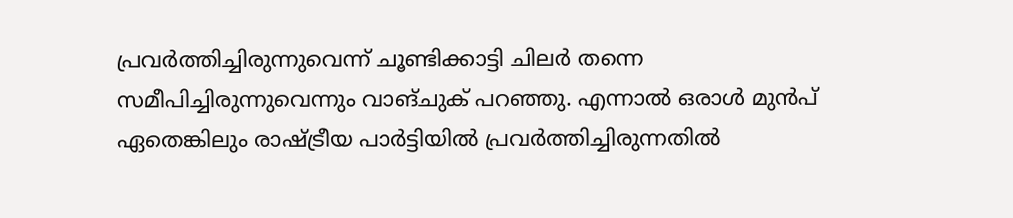പ്രവർത്തിച്ചിരുന്നുവെന്ന് ചൂണ്ടിക്കാട്ടി ചിലർ തന്നെ സമീപിച്ചിരുന്നുവെന്നും വാങ്ചുക് പറഞ്ഞു. എന്നാൽ ഒരാൾ മുൻപ് ഏതെങ്കിലും രാഷ്ട്രീയ പാർട്ടിയിൽ പ്രവർത്തിച്ചിരുന്നതിൽ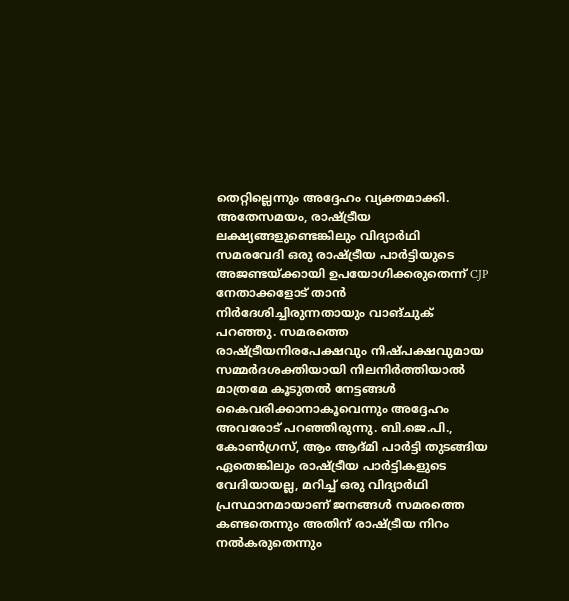തെറ്റില്ലെന്നും അദ്ദേഹം വ്യക്തമാക്കി. അതേസമയം, രാഷ്ട്രീയ ലക്ഷ്യങ്ങളുണ്ടെങ്കിലും വിദ്യാർഥി സമരവേദി ഒരു രാഷ്ട്രീയ പാർട്ടിയുടെ അജണ്ടയ്ക്കായി ഉപയോഗിക്കരുതെന്ന് CJP നേതാക്കളോട് താൻ നിർദേശിച്ചിരുന്നതായും വാങ്ചുക് പറഞ്ഞു. സമരത്തെ രാഷ്ട്രീയനിരപേക്ഷവും നിഷ്പക്ഷവുമായ സമ്മർദശക്തിയായി നിലനിർത്തിയാൽ മാത്രമേ കൂടുതൽ നേട്ടങ്ങൾ കൈവരിക്കാനാകൂവെന്നും അദ്ദേഹം അവരോട് പറഞ്ഞിരുന്നു. ബി.ജെ.പി., കോൺഗ്രസ്, ആം ആദ്മി പാർട്ടി തുടങ്ങിയ ഏതെങ്കിലും രാഷ്ട്രീയ പാർട്ടികളുടെ വേദിയായല്ല, മറിച്ച് ഒരു വിദ്യാർഥി പ്രസ്ഥാനമായാണ് ജനങ്ങൾ സമരത്തെ കണ്ടതെന്നും അതിന് രാഷ്ട്രീയ നിറം നൽകരുതെന്നും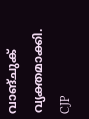വാങ്ചുക് വ്യക്തമാക്കി. CJP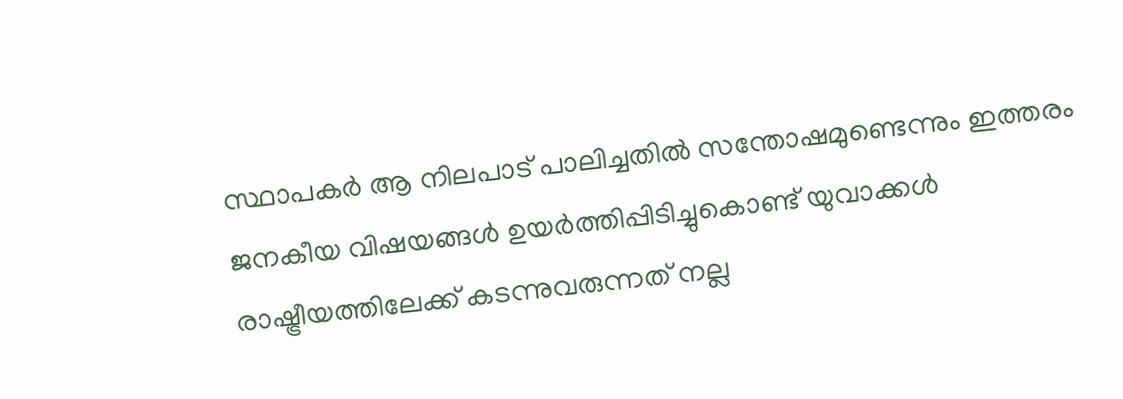സ്ഥാപകർ ആ നിലപാട് പാലിച്ചതിൽ സന്തോഷമുണ്ടെന്നും ഇത്തരം ജനകീയ വിഷയങ്ങൾ ഉയർത്തിപ്പിടിച്ചുകൊണ്ട് യുവാക്കൾ രാഷ്ട്രീയത്തിലേക്ക് കടന്നുവരുന്നത് നല്ല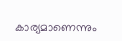കാര്യമാണെന്നും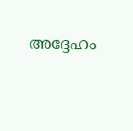അദ്ദേഹം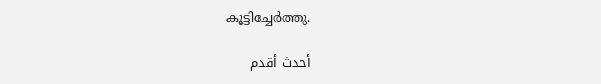കൂട്ടിച്ചേർത്തു.

أحدث أقدم